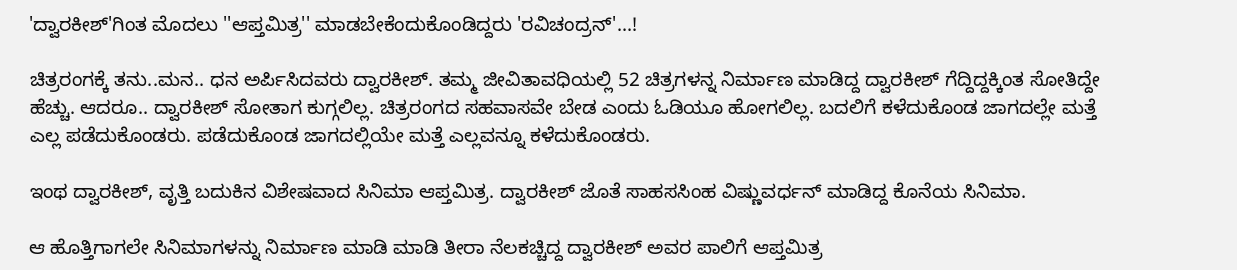'ದ್ವಾರಕೀಶ್‌'ಗಿಂತ ಮೊದಲು ''ಆಪ್ತಮಿತ್ರ'' ಮಾಡಬೇಕೆಂದುಕೊಂಡಿದ್ದರು 'ರವಿಚಂದ್ರನ್'...!

ಚಿತ್ರರಂಗಕ್ಕೆ ತನು..ಮನ.. ಧನ ಅರ್ಪಿಸಿದವರು ದ್ವಾರಕೀಶ್. ತಮ್ಮ ಜೀವಿತಾವಧಿಯಲ್ಲಿ 52 ಚಿತ್ರಗಳನ್ನ ನಿರ್ಮಾಣ ಮಾಡಿದ್ದ ದ್ವಾರಕೀಶ್ ಗೆದ್ದಿದ್ದಕ್ಕಿಂತ ಸೋತಿದ್ದೇ ಹೆಚ್ಚು. ಆದರೂ.. ದ್ವಾರಕೀಶ್ ಸೋತಾಗ ಕುಗ್ಗಲಿಲ್ಲ. ಚಿತ್ರರಂಗದ ಸಹವಾಸವೇ ಬೇಡ ಎಂದು ಓಡಿಯೂ ಹೋಗಲಿಲ್ಲ. ಬದಲಿಗೆ ಕಳೆದುಕೊಂಡ ಜಾಗದಲ್ಲೇ ಮತ್ತೆ ಎಲ್ಲ ಪಡೆದುಕೊಂಡರು. ಪಡೆದುಕೊಂಡ ಜಾಗದಲ್ಲಿಯೇ ಮತ್ತೆ ಎಲ್ಲವನ್ನೂ ಕಳೆದುಕೊಂಡರು.

ಇಂಥ ದ್ವಾರಕೀಶ್, ವೃತ್ತಿ ಬದುಕಿನ ವಿಶೇಷವಾದ ಸಿನಿಮಾ ಆಪ್ತಮಿತ್ರ. ದ್ವಾರಕೀಶ್ ಜೊತೆ ಸಾಹಸಸಿಂಹ ವಿಷ್ಣುವರ್ಧನ್ ಮಾಡಿದ್ದ ಕೊನೆಯ ಸಿನಿಮಾ.

ಆ ಹೊತ್ತಿಗಾಗಲೇ ಸಿನಿಮಾಗಳನ್ನು ನಿರ್ಮಾಣ ಮಾಡಿ ಮಾಡಿ ತೀರಾ ನೆಲಕಚ್ಚಿದ್ದ ದ್ವಾರಕೀಶ್ ಅವರ ಪಾಲಿಗೆ ಆಪ್ತಮಿತ್ರ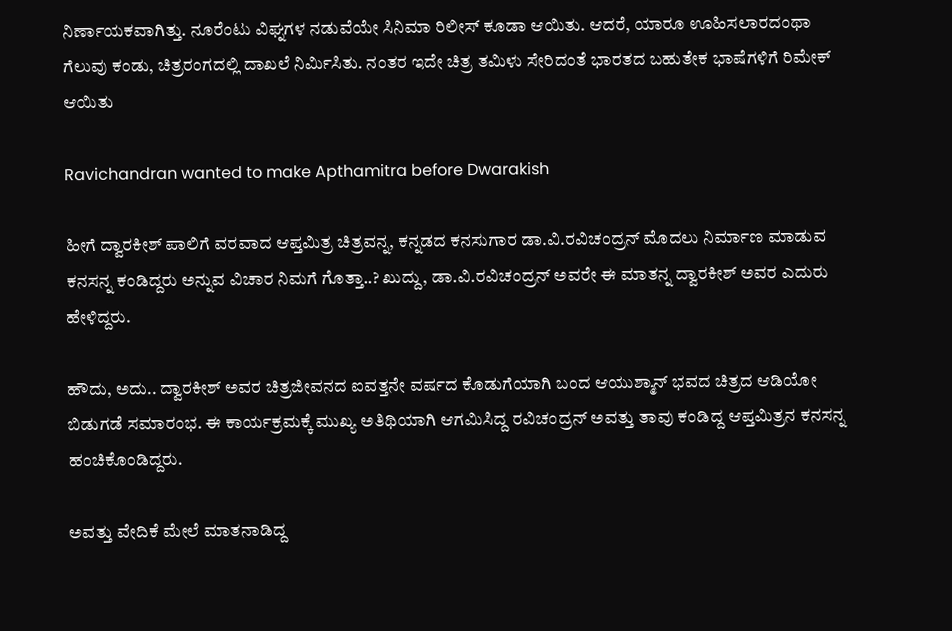ನಿರ್ಣಾಯಕವಾಗಿತ್ತು. ನೂರೆಂಟು ವಿಘ್ನಗಳ ನಡುವೆಯೇ ಸಿನಿಮಾ ರಿಲೀಸ್ ಕೂಡಾ ಆಯಿತು. ಆದರೆ, ಯಾರೂ ಊಹಿಸಲಾರದಂಥಾ ಗೆಲುವು ಕಂಡು, ಚಿತ್ರರಂಗದಲ್ಲಿ ದಾಖಲೆ ನಿರ್ಮಿಸಿತು. ನಂತರ ಇದೇ ಚಿತ್ರ ತಮಿಳು ಸೇರಿದಂತೆ ಭಾರತದ ಬಹುತೇಕ ಭಾಷೆಗಳಿಗೆ ರಿಮೇಕ್ ಆಯಿತು

Ravichandran wanted to make Apthamitra before Dwarakish

ಹೀಗೆ ದ್ವಾರಕೀಶ್ ಪಾಲಿಗೆ ವರವಾದ ಆಪ್ತಮಿತ್ರ ಚಿತ್ರವನ್ನ, ಕನ್ನಡದ ಕನಸುಗಾರ ಡಾ.ವಿ.ರವಿಚಂದ್ರನ್ ಮೊದಲು ನಿರ್ಮಾಣ ಮಾಡುವ ಕನಸನ್ನ ಕಂಡಿದ್ದರು ಅನ್ನುವ ವಿಚಾರ ನಿಮಗೆ ಗೊತ್ತಾ..? ಖುದ್ದು, ಡಾ.ವಿ.ರವಿಚಂದ್ರನ್ ಅವರೇ ಈ ಮಾತನ್ನ ದ್ವಾರಕೀಶ್ ಅವರ ಎದುರು ಹೇಳಿದ್ದರು.

ಹೌದು, ಅದು.. ದ್ವಾರಕೀಶ್ ಅವರ ಚಿತ್ರಜೀವನದ ಐವತ್ತನೇ ವರ್ಷದ ಕೊಡುಗೆಯಾಗಿ ಬಂದ ಆಯುಶ್ಮಾನ್ ಭವದ ಚಿತ್ರದ ಆಡಿಯೋ ಬಿಡುಗಡೆ ಸಮಾರಂಭ. ಈ ಕಾರ್ಯಕ್ರಮಕ್ಕೆ ಮುಖ್ಯ ಅತಿಥಿಯಾಗಿ ಆಗಮಿಸಿದ್ದ ರವಿಚಂದ್ರನ್ ಅವತ್ತು ತಾವು ಕಂಡಿದ್ದ ಆಪ್ತಮಿತ್ರನ ಕನಸನ್ನ ಹಂಚಿಕೊಂಡಿದ್ದರು.

ಅವತ್ತು ವೇದಿಕೆ ಮೇಲೆ ಮಾತನಾಡಿದ್ದ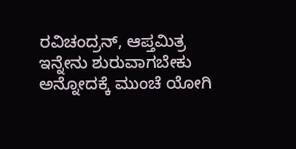ರವಿಚಂದ್ರನ್, ಆಪ್ತಮಿತ್ರ ಇನ್ನೇನು ಶುರುವಾಗಬೇಕು ಅನ್ನೋದಕ್ಕೆ ಮುಂಚೆ ಯೋಗಿ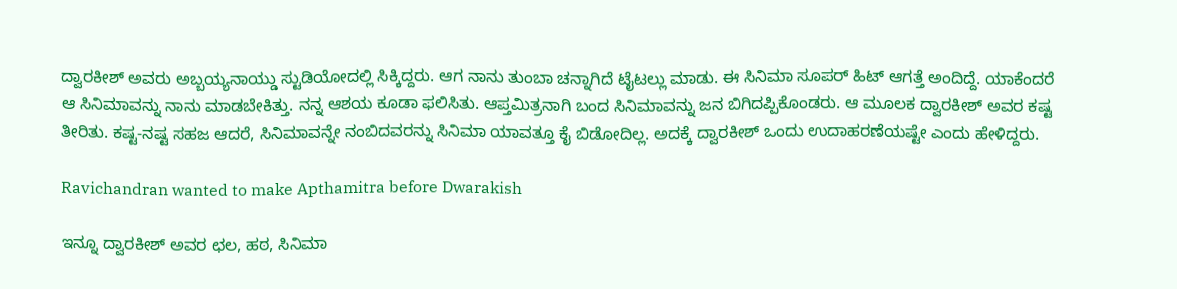ದ್ವಾರಕೀಶ್ ಅವರು ಅಬ್ಬಯ್ಯನಾಯ್ಡು ಸ್ಟುಡಿಯೋದಲ್ಲಿ ಸಿಕ್ಕಿದ್ದರು. ಆಗ ನಾನು ತುಂಬಾ ಚನ್ನಾಗಿದೆ ಟೈಟಲ್ಲು ಮಾಡು. ಈ ಸಿನಿಮಾ ಸೂಪರ್ ಹಿಟ್ ಆಗತ್ತೆ ಅಂದಿದ್ದೆ. ಯಾಕೆಂದರೆ ಆ ಸಿನಿಮಾವನ್ನು ನಾನು ಮಾಡಬೇಕಿತ್ತು. ನನ್ನ ಆಶಯ ಕೂಡಾ ಫಲಿಸಿತು. ಆಪ್ತಮಿತ್ರನಾಗಿ ಬಂದ ಸಿನಿಮಾವನ್ನು ಜನ ಬಿಗಿದಪ್ಪಿಕೊಂಡರು. ಆ ಮೂಲಕ ದ್ವಾರಕೀಶ್ ಅವರ ಕಷ್ಟ ತೀರಿತು. ಕಷ್ಟ-ನಷ್ಟ ಸಹಜ ಆದರೆ, ಸಿನಿಮಾವನ್ನೇ ನಂಬಿದವರನ್ನು ಸಿನಿಮಾ ಯಾವತ್ತೂ ಕೈ ಬಿಡೋದಿಲ್ಲ. ಅದಕ್ಕೆ ದ್ವಾರಕೀಶ್ ಒಂದು ಉದಾಹರಣೆಯಷ್ಟೇ ಎಂದು ಹೇಳಿದ್ದರು.

Ravichandran wanted to make Apthamitra before Dwarakish

ಇನ್ನೂ ದ್ವಾರಕೀಶ್ ಅವರ ಛಲ, ಹಠ, ಸಿನಿಮಾ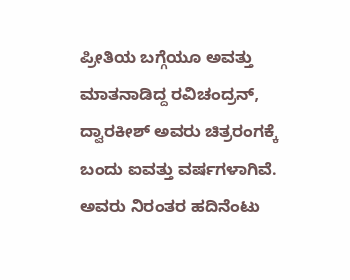ಪ್ರೀತಿಯ ಬಗ್ಗೆಯೂ ಅವತ್ತು ಮಾತನಾಡಿದ್ದ ರವಿಚಂದ್ರನ್, ದ್ವಾರಕೀಶ್ ಅವರು ಚಿತ್ರರಂಗಕ್ಕೆ ಬಂದು ಐವತ್ತು ವರ್ಷಗಳಾಗಿವೆ. ಅವರು ನಿರಂತರ ಹದಿನೆಂಟು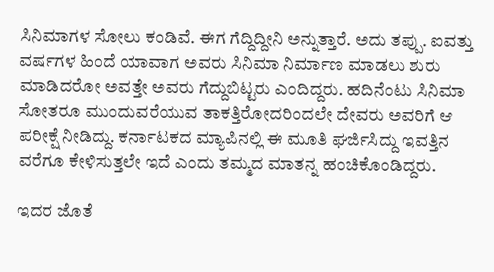ಸಿನಿಮಾಗಳ ಸೋಲು ಕಂಡಿವೆ. ಈಗ ಗೆದ್ದಿದ್ದೀನಿ ಅನ್ನುತ್ತಾರೆ. ಅದು ತಪ್ಪು. ಐವತ್ತು ವರ್ಷಗಳ ಹಿಂದೆ ಯಾವಾಗ ಅವರು ಸಿನಿಮಾ ನಿರ್ಮಾಣ ಮಾಡಲು ಶುರು ಮಾಡಿದರೋ ಅವತ್ತೇ ಅವರು ಗೆದ್ದುಬಿಟ್ಟರು ಎಂದಿದ್ದರು. ಹದಿನೆಂಟು ಸಿನಿಮಾ ಸೋತರೂ ಮುಂದುವರೆಯುವ ತಾಕತ್ತಿರೋದರಿಂದಲೇ ದೇವರು ಅವರಿಗೆ ಆ ಪರೀಕ್ಷೆ ನೀಡಿದ್ದು. ಕರ್ನಾಟಕದ ಮ್ಯಾಪಿನಲ್ಲಿ ಈ ಮೂತಿ ಘರ್ಜಿಸಿದ್ದು ಇವತ್ತಿನ ವರೆಗೂ ಕೇಳಿಸುತ್ತಲೇ ಇದೆ ಎಂದು ತಮ್ಮದ ಮಾತನ್ನ ಹಂಚಿಕೊಂಡಿದ್ದರು.

ಇದರ ಜೊತೆ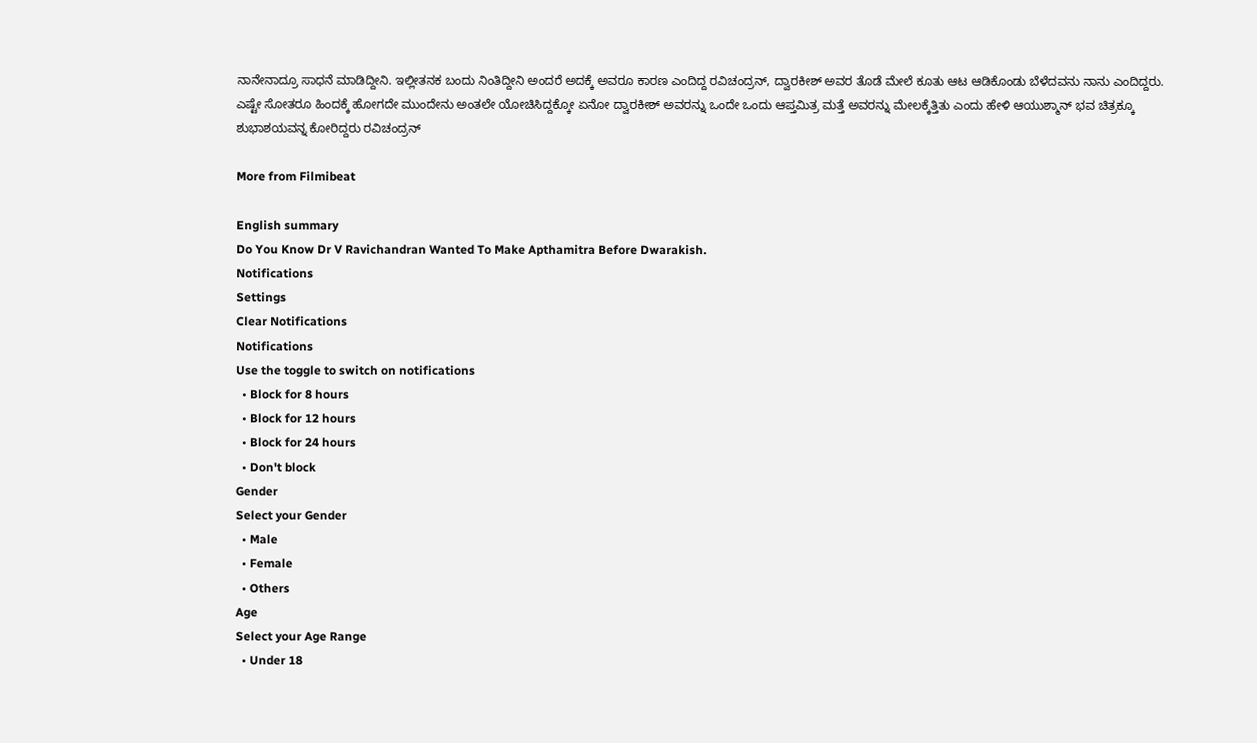ನಾನೇನಾದ್ರೂ ಸಾಧನೆ ಮಾಡಿದ್ದೀನಿ. ಇಲ್ಲೀತನಕ ಬಂದು ನಿಂತಿದ್ದೀನಿ ಅಂದರೆ ಅದಕ್ಕೆ ಅವರೂ ಕಾರಣ ಎಂದಿದ್ದ ರವಿಚಂದ್ರನ್, ದ್ವಾರಕೀಶ್ ಅವರ ತೊಡೆ ಮೇಲೆ ಕೂತು ಆಟ ಆಡಿಕೊಂಡು ಬೆಳೆದವನು ನಾನು ಎಂದಿದ್ದರು. ಎಷ್ಟೇ ಸೋತರೂ ಹಿಂದಕ್ಕೆ ಹೋಗದೇ ಮುಂದೇನು ಅಂತಲೇ ಯೋಚಿಸಿದ್ದಕ್ಕೋ ಏನೋ ದ್ವಾರಕೀಶ್ ಅವರನ್ನು ಒಂದೇ ಒಂದು ಆಪ್ತಮಿತ್ರ ಮತ್ತೆ ಅವರನ್ನು ಮೇಲಕ್ಕೆತ್ತಿತು ಎಂದು ಹೇಳಿ ಆಯುಶ್ಮಾನ್ ಭವ ಚಿತ್ರಕ್ಕೂ ಶುಭಾಶಯವನ್ನ ಕೋರಿದ್ದರು ರವಿಚಂದ್ರನ್

More from Filmibeat

English summary
Do You Know Dr V Ravichandran Wanted To Make Apthamitra Before Dwarakish.
Notifications
Settings
Clear Notifications
Notifications
Use the toggle to switch on notifications
  • Block for 8 hours
  • Block for 12 hours
  • Block for 24 hours
  • Don't block
Gender
Select your Gender
  • Male
  • Female
  • Others
Age
Select your Age Range
  • Under 18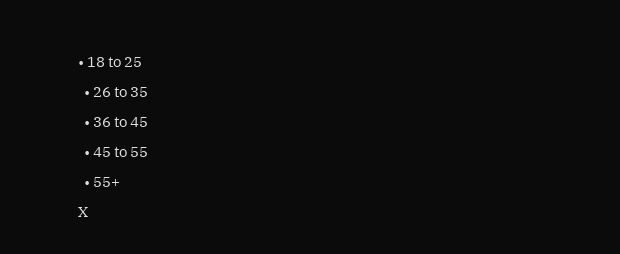• 18 to 25
  • 26 to 35
  • 36 to 45
  • 45 to 55
  • 55+
X